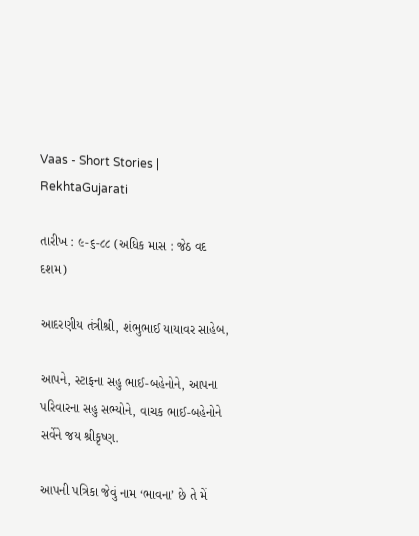Vaas - Short Stories | RekhtaGujarati

તારીખ : ૯-૬-૮૮ (અધિક માસ : જેઠ વદ દશમ)

આદરણીય તંત્રીશ્રી, શંભુભાઈ યાયાવર સાહેબ,

આપને, સ્ટાફના સહુ ભાઈ-બહેનોને, આપના પરિવારના સહુ સભ્યોને, વાચક ભાઈ-બહેનોને સર્વેને જય શ્રીકૃષ્ણ.

આપની પત્રિકા જેવું નામ ‘ભાવના’ છે તે મેં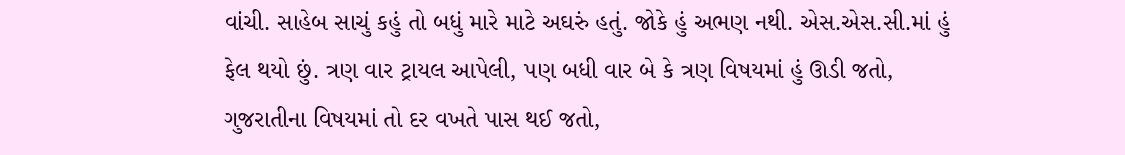વાંચી. સાહેબ સાચું કહું તો બધું મારે માટે અઘરું હતું. જોકે હું અભણ નથી. એસ.એસ.સી.માં હું ફેલ થયો છું. ત્રણ વાર ટ્રાયલ આપેલી, પણ બધી વાર બે કે ત્રણ વિષયમાં હું ઊડી જતો, ગુજરાતીના વિષયમાં તો દર વખતે પાસ થઈ જતો,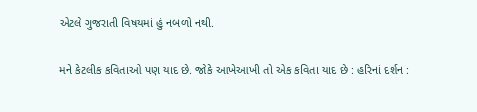એટલે ગુજરાતી વિષયમાં હું નબળો નથી.

મને કેટલીક કવિતાઓ પણ યાદ છે. જોકે આખેઆખી તો એક કવિતા યાદ છે : હરિનાં દર્શન :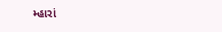મ્હારાં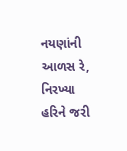નયણાંની આળસ રે, નિરખ્યા હરિને જરી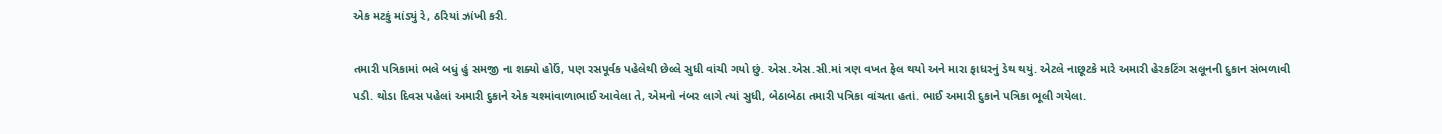એક મટકું માંડ્યું રે, ઠરિયાં ઝાંખી કરી.

તમારી પત્રિકામાં ભલે બધું હું સમજી ના શક્યો હોઉં, પણ રસપૂર્વક પહેલેથી છેલ્લે સુધી વાંચી ગયો છું. એસ.એસ.સી.માં ત્રણ વખત ફેલ થયો અને મારા ફાધરનું ડેથ થયું. એટલે નાછૂટકે મારે અમારી હેરકટિંગ સલૂનની દુકાન સંભળાવી પડી. થોડા દિવસ પહેલાં અમારી દુકાને એક ચશ્માંવાળાભાઈ આવેલા તે, એમનો નંબર લાગે ત્યાં સુધી, બેઠાબેઠા તમારી પત્રિકા વાંચતા હતાં. ભાઈ અમારી દુકાને પત્રિકા ભૂલી ગયેલા.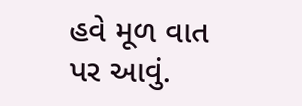હવે મૂળ વાત પર આવું.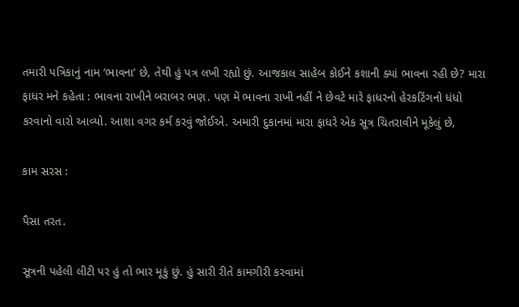તમારી પત્રિકાનું નામ ‘ભાવના’ છે, તેથી હું પત્ર લખી રહ્યો છું. આજકાલ સાહેબ કોઈને કશાની ક્યાં ભાવના રહી છે? મારા ફાધર મને કહેતા : ભાવના રાખીને બરાબર ભણ. પણ મેં ભાવના રાખી નહીં ને છેવટે મારે ફાધરનો હેરકટિંગનો ધંધો કરવાનો વારો આવ્યો. આશા વગર કર્મ કરવું જોઈએ. અમારી દુકાનમાં મારા ફાધરે એક સૂત્ર ચિતરાવીને મૂકેલું છે,

કામ સરસ :

પૈસા તરત.

સૂત્રની પહેલી લીટી પર હું તો ભાર મૂકું છું. હું સારી રીતે કામગીરી કરવામાં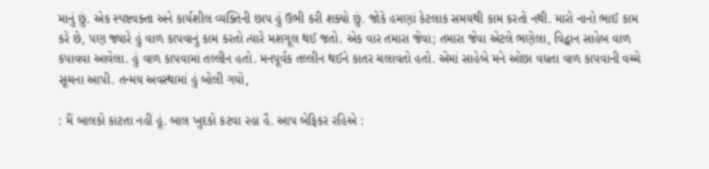માનું છું. એક સ્પષ્ટવક્તા અને કાર્યશીલ વ્યક્તિની છાપ હું ઉભી કરી શક્યો છું. જોકે હમણાં કેટલાક સમયથી કામ કરતો નથી. મારો નાનો ભાઈ કામ કરે છે, પણ જ્યારે હું વાળ કાપવાનું કામ કરતો ત્યારે મશગૂલ થઈ જતો. એક વાર તમારા જેવા; તમારા જેવા એટલે ભણેલા, વિદ્વાન સાહેબ વાળ કપાવવા આવેલા. હું વાળ કાપવામાં તલ્લીન હતો. મનપૂર્વક તલ્લીન થઈને કાતર ચલાવતો હતો. એમાં સાહેબે મને ઓછા વધતા વાળ કાપવાની વચ્ચે સૂચના આપી. તન્મય અવસ્થામાં હું બોલી ગયો,

: મૈં બાલકો કાટતા નહીં હૂં. બાલ ખુદકો કટવા રહા હૈ. આપ બેફિકર રહિએ :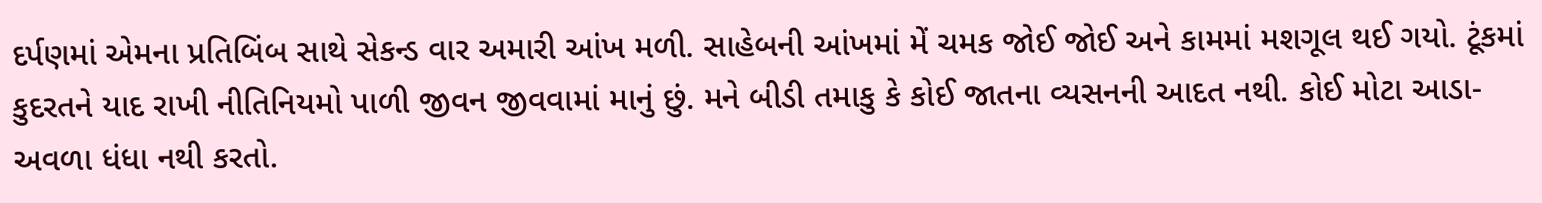દર્પણમાં એમના પ્રતિબિંબ સાથે સેકન્ડ વાર અમારી આંખ મળી. સાહેબની આંખમાં મેં ચમક જોઈ જોઈ અને કામમાં મશગૂલ થઈ ગયો. ટૂંકમાં કુદરતને યાદ રાખી નીતિનિયમો પાળી જીવન જીવવામાં માનું છું. મને બીડી તમાકુ કે કોઈ જાતના વ્યસનની આદત નથી. કોઈ મોટા આડા-અવળા ધંધા નથી કરતો.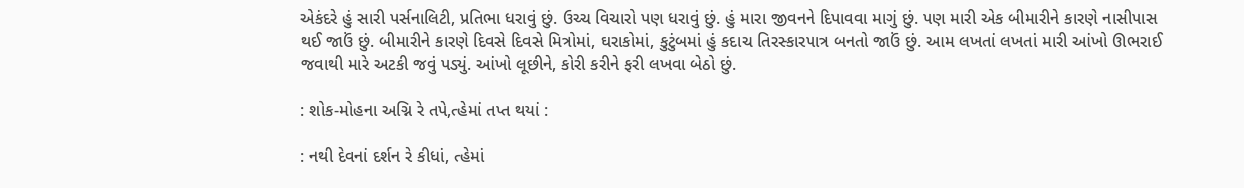એકંદરે હું સારી પર્સનાલિટી, પ્રતિભા ધરાવું છું. ઉચ્ચ વિચારો પણ ધરાવું છું. હું મારા જીવનને દિપાવવા માગું છું. પણ મારી એક બીમારીને કારણે નાસીપાસ થઈ જાઉં છું. બીમારીને કારણે દિવસે દિવસે મિત્રોમાં, ઘરાકોમાં, કુટુંબમાં હું કદાચ તિરસ્કારપાત્ર બનતો જાઉં છું. આમ લખતાં લખતાં મારી આંખો ઊભરાઈ જવાથી મારે અટકી જવું પડ્યું. આંખો લૂછીને, કોરી કરીને ફરી લખવા બેઠો છું.

: શોક-મોહના અગ્નિ રે તપે,ત્હેમાં તપ્ત થયાં :

: નથી દેવનાં દર્શન રે કીધાં, ત્હેમાં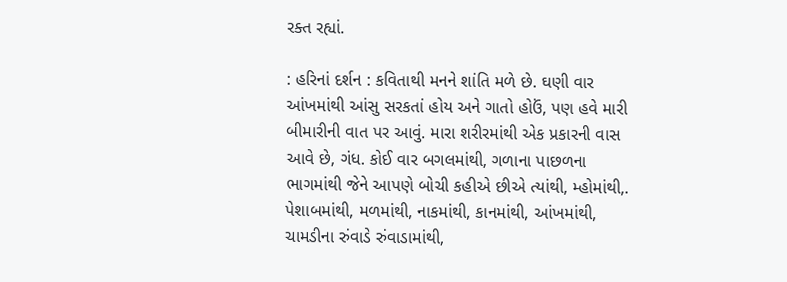રક્ત રહ્યાં.

: હરિનાં દર્શન : કવિતાથી મનને શાંતિ મળે છે. ઘણી વાર આંખમાંથી આંસુ સરકતાં હોય અને ગાતો હોઉં, પણ હવે મારી બીમારીની વાત પર આવું. મારા શરીરમાંથી એક પ્રકારની વાસ આવે છે, ગંધ. કોઈ વાર બગલમાંથી, ગળાના પાછળના ભાગમાંથી જેને આપણે બોચી કહીએ છીએ ત્યાંથી, મ્હોમાંથી,. પેશાબમાંથી, મળમાંથી, નાકમાંથી, કાનમાંથી, આંખમાંથી, ચામડીના રુંવાડે રુંવાડામાંથી,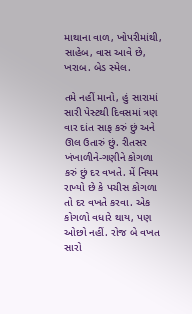માથાના વાળ, ખોપરીમાંથી, સાહેબ, વાસ આવે છે, ખરાબ. બેડ સ્મેલ.

તમે નહીં માનો, હું સારામાં સારી પેસ્ટથી દિવસમાં ત્રણ વાર દાંત સાફ કરું છું અને ઊલ ઉતારું છું. રીતસર ખંખાળીને-ગણીને કોગળા કરું છું દર વખતે. મેં નિયમ રાખ્યો છે કે પચીસ કોગળા તો દર વખતે કરવા. એક કોગળો વધારે થાય, પણ ઓછો નહીં. રોજ બે વખત સારો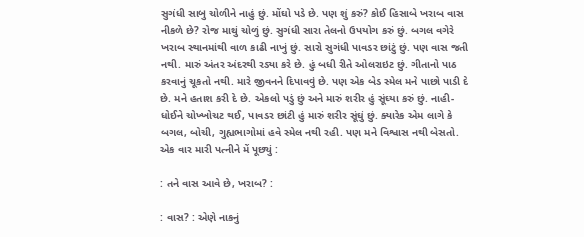સુગંધી સાબુ ચોળીને નાહું છું. મોંઘો પડે છે. પણ શું કરું? કોઈ હિસાબે ખરાબ વાસ નીકળે છે? રોજ માથું ચોળું છું. સુગંધી સારા તેલનો ઉપયોગ કરું છું. બગલ વગેરે ખરાબ સ્થાનમાંથી વાળ કાઢી નાખું છું. સારો સુગંધી પાવડર છાંટું છું. પણ વાસ જતી નથી. મારું અંતર અંદરથી રડ્યા કરે છે. હું બધી રીતે ઓલરાઇટ છું. ગીતાનો પાઠ કરવાનું ચૂકતો નથી. મારે જીવનને દિપાવવું છે. પણ એક બેડ સ્મેલ મને પાછો પાડી દે છે. મને હતાશ કરી દે છે. એકલો પડું છું અને મારું શરીર હું સૂંઘ્યા કરું છું. નાહી-ધોઈને ચોખ્ખોચટ થઈ, પાવડર છાંટી હું મારું શરીર સૂંઘું છું. ક્યારેક એમ લાગે કે બગલ, બોચી, ગુહ્યભાગોમાં હવે સ્મેલ નથી રહી. પણ મને વિશ્વાસ નથી બેસતો. એક વાર મારી પત્નીને મેં પૂછ્યું :

: તને વાસ આવે છે, ખરાબ? :

: વાસ? : એણે નાકનું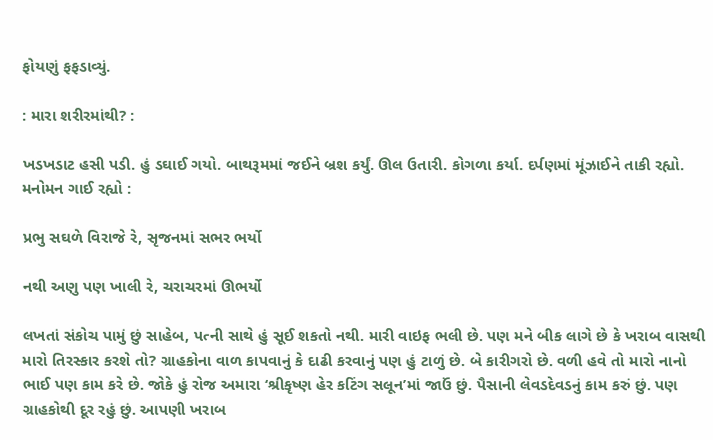ફોયણું ફફડાવ્યું.

: મારા શરીરમાંથી? :

ખડખડાટ હસી પડી. હું ડઘાઈ ગયો. બાથરૂમમાં જઈને બ્રશ કર્યું. ઊલ ઉતારી. કોગળા કર્યા. દર્પણમાં મૂંઝાઈને તાકી રહ્યો. મનોમન ગાઈ રહ્યો :

પ્રભુ સઘળે વિરાજે રે, સૃજનમાં સભર ભર્યો

નથી અણુ પણ ખાલી રે, ચરાચરમાં ઊભર્યો

લખતાં સંકોચ પામું છું સાહેબ, પત્ની સાથે હું સૂઈ શકતો નથી. મારી વાઇફ ભલી છે. પણ મને બીક લાગે છે કે ખરાબ વાસથી મારો તિરસ્કાર કરશે તો? ગ્રાહકોના વાળ કાપવાનું કે દાઢી કરવાનું પણ હું ટાળું છે. બે કારીગરો છે. વળી હવે તો મારો નાનો ભાઈ પણ કામ કરે છે. જોકે હું રોજ અમારા ‘શ્રીકૃષ્ણ હેર કટિંગ સલૂન’માં જાઉં છું. પૈસાની લેવડદેવડનું કામ કરું છું. પણ ગ્રાહકોથી દૂર રહું છું. આપણી ખરાબ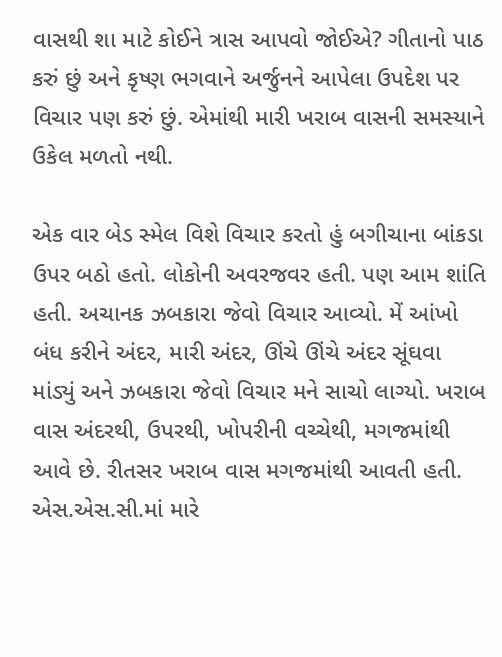વાસથી શા માટે કોઈને ત્રાસ આપવો જોઈએ? ગીતાનો પાઠ કરું છું અને કૃષ્ણ ભગવાને અર્જુનને આપેલા ઉપદેશ પર વિચાર પણ કરું છું. એમાંથી મારી ખરાબ વાસની સમસ્યાને ઉકેલ મળતો નથી.

એક વાર બેડ સ્મેલ વિશે વિચાર કરતો હું બગીચાના બાંકડા ઉપર બઠો હતો. લોકોની અવરજવર હતી. પણ આમ શાંતિ હતી. અચાનક ઝબકારા જેવો વિચાર આવ્યો. મેં આંખો બંધ કરીને અંદર, મારી અંદર, ઊંચે ઊંચે અંદર સૂંઘવા માંડ્યું અને ઝબકારા જેવો વિચાર મને સાચો લાગ્યો. ખરાબ વાસ અંદરથી, ઉપરથી, ખોપરીની વચ્ચેથી, મગજમાંથી આવે છે. રીતસર ખરાબ વાસ મગજમાંથી આવતી હતી. એસ.એસ.સી.માં મારે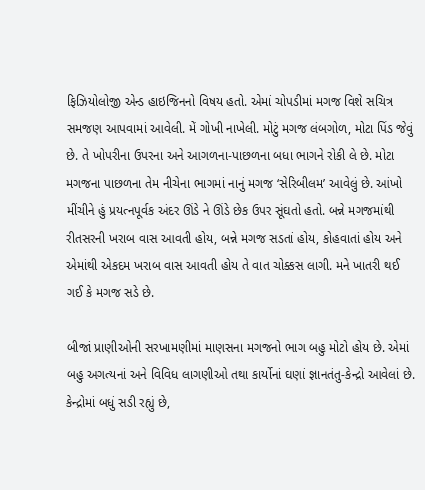ફિઝિયોલોજી એન્ડ હાઇજિનનો વિષય હતો. એમાં ચોપડીમાં મગજ વિશે સચિત્ર સમજણ આપવામાં આવેલી. મેં ગોખી નાખેલી. મોટું મગજ લંબગોળ, મોટા પિંડ જેવું છે. તે ખોપરીના ઉપરના અને આગળના-પાછળના બધા ભાગને રોકી લે છે. મોટા મગજના પાછળના તેમ નીચેના ભાગમાં નાનું મગજ ‘સેરિબીલમ’ આવેલું છે. આંખો મીંચીને હું પ્રયત્નપૂર્વક અંદર ઊંડે ને ઊંડે છેક ઉપર સૂંઘતો હતો. બન્ને મગજમાંથી રીતસરની ખરાબ વાસ આવતી હોય, બન્ને મગજ સડતાં હોય, કોહવાતાં હોય અને એમાંથી એકદમ ખરાબ વાસ આવતી હોય તે વાત ચોક્કસ લાગી. મને ખાતરી થઈ ગઈ કે મગજ સડે છે.

બીજાં પ્રાણીઓની સરખામણીમાં માણસના મગજનો ભાગ બહુ મોટો હોય છે. એમાં બહુ અગત્યનાં અને વિવિધ લાગણીઓ તથા કાર્યોનાં ઘણાં જ્ઞાનતંતુ-કેન્દ્રો આવેલાં છે. કેન્દ્રોમાં બધું સડી રહ્યું છે,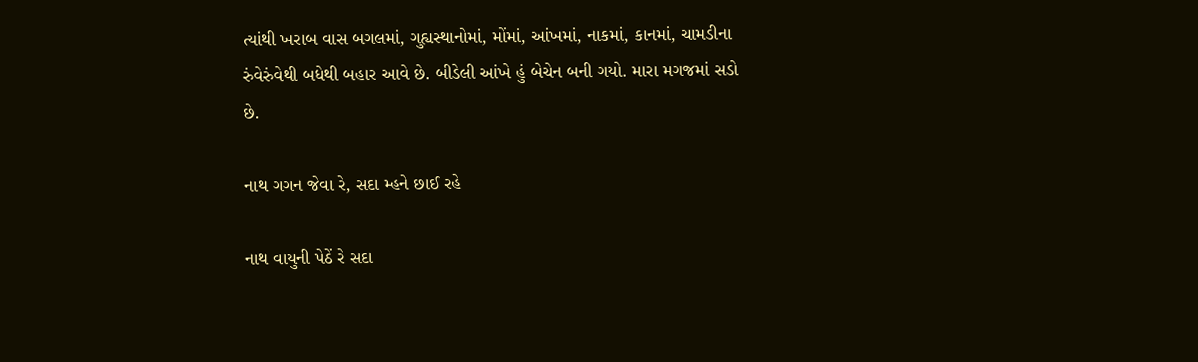ત્યાંથી ખરાબ વાસ બગલમાં, ગુહ્યસ્થાનોમાં, મોંમાં, આંખમાં, નાકમાં, કાનમાં, ચામડીના રુંવેરુંવેથી બધેથી બહાર આવે છે. બીડેલી આંખે હું બેચેન બની ગયો. મારા મગજમાં સડો છે.

નાથ ગગન જેવા રે, સદા મ્હને છાઈ રહે

નાથ વાયુની પેઠેં રે સદા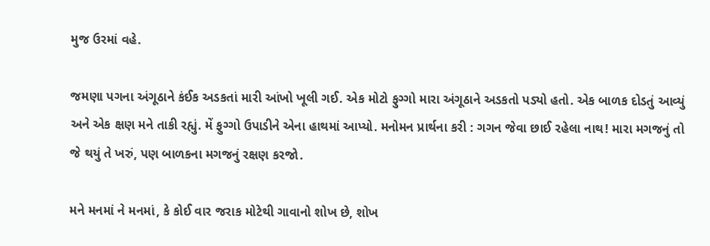મુજ ઉરમાં વહે.

જમણા પગના અંગૂઠાને કંઈક અડકતાં મારી આંખો ખૂલી ગઈ. એક મોટો ફુગ્ગો મારા અંગૂઠાને અડકતો પડ્યો હતો. એક બાળક દોડતું આવ્યું અને એક ક્ષણ મને તાકી રહ્યું. મેં ફુગ્ગો ઉપાડીને એના હાથમાં આપ્યો. મનોમન પ્રાર્થના કરી : ગગન જેવા છાઈ રહેલા નાથ! મારા મગજનું તો જે થયું તે ખરું, પણ બાળકના મગજનું રક્ષણ કરજો.

મને મનમાં ને મનમાં, કે કોઈ વાર જરાક મોટેથી ગાવાનો શોખ છે, શોખ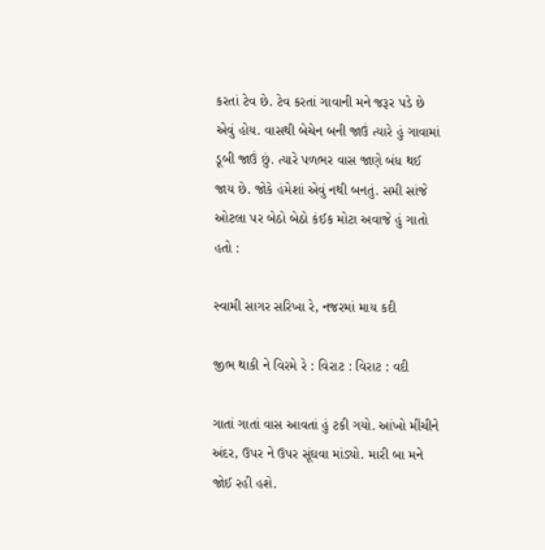કરતાં ટેવ છે. ટેવ કરતાં ગાવાની મને જરૂર પડે છે એવું હોય. વાસથી બેચેન બની જાઉં ત્યારે હું ગાવામાં ડૂબી જાઉં છું. ત્યારે પળભર વાસ જાણે બંધ થઈ જાય છે. જોકે હંમેશાં એવું નથી બનતું. સમી સાંજે ઓટલા પર બેઠો બેઠો કંઈક મોટા અવાજે હું ગાતો હતો :

સ્વામી સાગર સરિખા રે, નજરમાં માય કદી

જીભ થાકી ને વિરમે રે : વિરાટ : વિરાટ : વદી

ગાતાં ગાતાં વાસ આવતાં હું ટકી ગયો. આંખો મીંચીને અંદર, ઉપર ને ઉપર સૂંઘવા માંડ્યો. મારી બા મને જોઈ રહી હશે.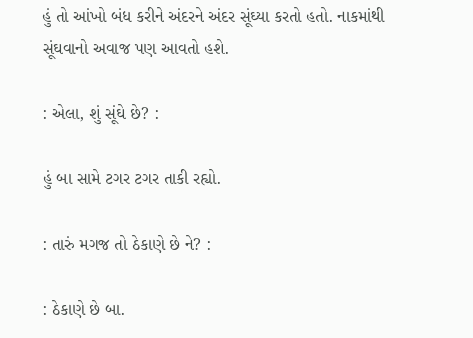હું તો આંખો બંધ કરીને અંદરને અંદર સૂંઘ્યા કરતો હતો. નાકમાંથી સૂંઘવાનો અવાજ પણ આવતો હશે.

: એલા, શું સૂંઘે છે? :

હું બા સામે ટગર ટગર તાકી રહ્યો.

: તારું મગજ તો ઠેકાણે છે ને? :

: ઠેકાણે છે બા.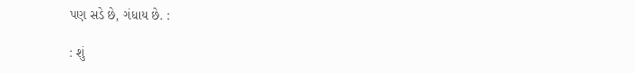પણ સડે છે, ગંધાય છે. :

: શું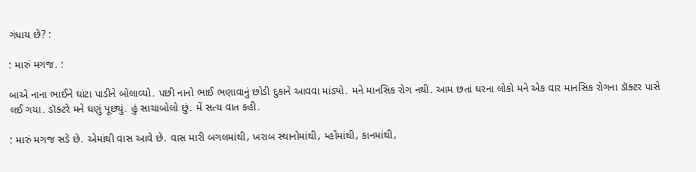ગંધાય છે? :

: મારું મગજ. :

બાએ નાના ભાઈને ઘાંટા પાડીને બોલાવ્યો. પછી નાનો ભાઈ ભણાવાનું છોડી દુકાને આવવા માંડ્યો. મને માનસિક રોગ નથી. આમ છતાં ઘરના લોકો મને એક વાર માનસિક રોગના ડૉક્ટર પાસે લઈ ગયા. ડૉક્ટરે મને ઘણું પૂછ્યું. હું સાચાબોલો છું. મેં સત્ય વાત કહી.

: મારું મગજ સડે છે. એમાંથી વાસ આવે છે. વાસ મારી બગલમાંથી, ખરાબ સ્થાનોમાંથી, મ્હોંમાંથી, કાનમાંથી,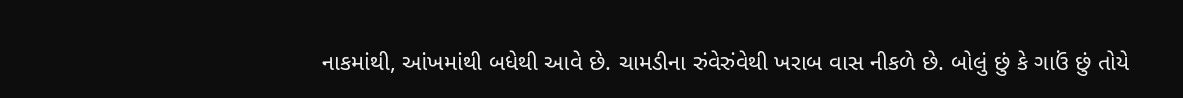નાકમાંથી, આંખમાંથી બધેથી આવે છે. ચામડીના રુંવેરુંવેથી ખરાબ વાસ નીકળે છે. બોલું છું કે ગાઉં છું તોયે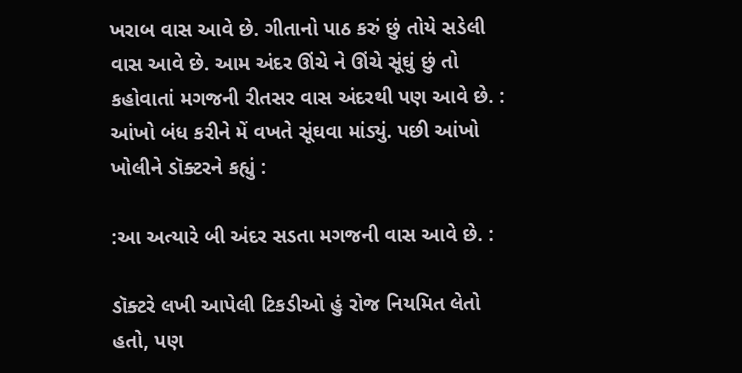ખરાબ વાસ આવે છે. ગીતાનો પાઠ કરું છું તોયે સડેલી વાસ આવે છે. આમ અંદર ઊંચે ને ઊંચે સૂંઘું છું તો કહોવાતાં મગજની રીતસર વાસ અંદરથી પણ આવે છે. : આંખો બંધ કરીને મેં વખતે સૂંઘવા માંડ્યું. પછી આંખો ખોલીને ડૉક્ટરને કહ્યું :

:આ અત્યારે બી અંદર સડતા મગજની વાસ આવે છે. :

ડૉક્ટરે લખી આપેલી ટિકડીઓ હું રોજ નિયમિત લેતો હતો, પણ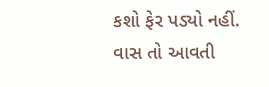કશો ફેર પડ્યો નહીં. વાસ તો આવતી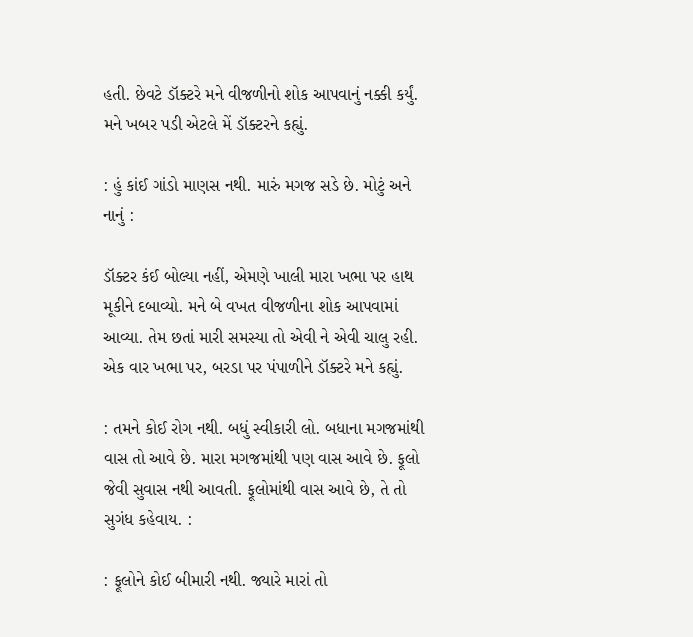હતી. છેવટે ડૉક્ટરે મને વીજળીનો શોક આપવાનું નક્કી કર્યું. મને ખબર પડી એટલે મેં ડૉક્ટરને કહ્યું.

: હું કાંઈ ગાંડો માણસ નથી. મારું મગજ સડે છે. મોટું અને નાનું :

ડૉક્ટર કંઈ બોલ્યા નહીં, એમણે ખાલી મારા ખભા પર હાથ મૂકીને દબાવ્યો. મને બે વખત વીજળીના શોક આપવામાં આવ્યા. તેમ છતાં મારી સમસ્યા તો એવી ને એવી ચાલુ રહી. એક વાર ખભા પર, બરડા પર પંપાળીને ડૉક્ટરે મને કહ્યું.

: તમને કોઈ રોગ નથી. બધું સ્વીકારી લો. બધાના મગજમાંથી વાસ તો આવે છે. મારા મગજમાંથી પણ વાસ આવે છે. ફૂલો જેવી સુવાસ નથી આવતી. ફૂલોમાંથી વાસ આવે છે, તે તો સુગંધ કહેવાય. :

: ફૂલોને કોઈ બીમારી નથી. જ્યારે મારાં તો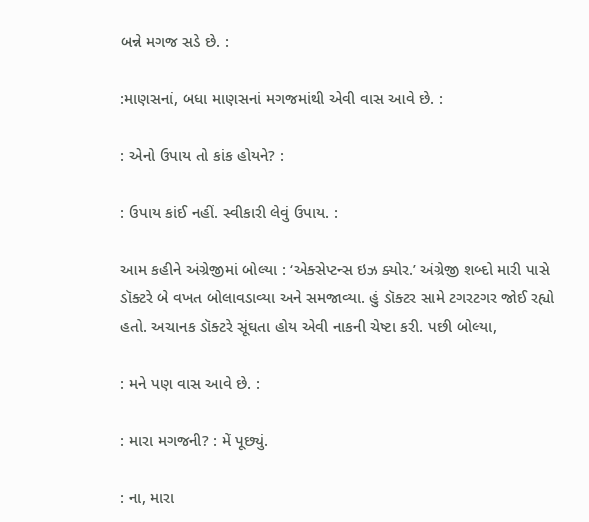બન્ને મગજ સડે છે. :

:માણસનાં, બધા માણસનાં મગજમાંથી એવી વાસ આવે છે. :

: એનો ઉપાય તો કાંક હોયને? :

: ઉપાય કાંઈ નહીં. સ્વીકારી લેવું ઉપાય. :

આમ કહીને અંગ્રેજીમાં બોલ્યા : ‘એક્સેપ્ટન્સ ઇઝ ક્યોર.’ અંગ્રેજી શબ્દો મારી પાસે ડૉક્ટરે બે વખત બોલાવડાવ્યા અને સમજાવ્યા. હું ડૉક્ટર સામે ટગરટગર જોઈ રહ્યો હતો. અચાનક ડૉક્ટરે સૂંઘતા હોય એવી નાકની ચેષ્ટા કરી. પછી બોલ્યા,

: મને પણ વાસ આવે છે. :

: મારા મગજની? : મેં પૂછ્યું.

: ના, મારા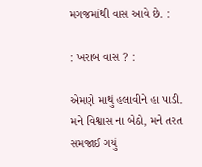મગજમાંથી વાસ આવે છે. :

: ખરાબ વાસ ? :

એમણે માથું હલાવીને હા પાડી. મને વિશ્વાસ ના બેઠો, મને તરત સમજાઈ ગયું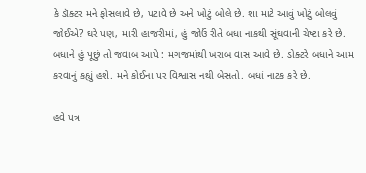કે ડૉક્ટર મને ફોસલાવે છે, પટાવે છે અને ખોટું બોલે છે. શા માટે આવું ખોટું બોલવું જોઈએ? ઘરે પણ, મારી હાજરીમાં, હું જોઉં રીતે બધા નાકથી સૂંઘવાની ચેષ્ટા કરે છે. બધાને હું પૂછું તો જવાબ આપે : મગજમાંથી ખરાબ વાસ આવે છે. ડોક્ટરે બધાને આમ કરવાનું કહ્યું હશે. મને કોઈના પર વિશ્વાસ નથી બેસતો. બધાં નાટક કરે છે.

હવે પત્ર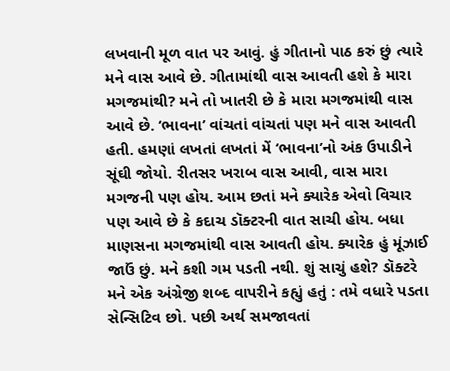લખવાની મૂળ વાત પર આવું. હું ગીતાનો પાઠ કરું છું ત્યારે મને વાસ આવે છે. ગીતામાંથી વાસ આવતી હશે કે મારા મગજમાંથી? મને તો ખાતરી છે કે મારા મગજમાંથી વાસ આવે છે. ‘ભાવના’ વાંચતાં વાંચતાં પણ મને વાસ આવતી હતી. હમણાં લખતાં લખતાં મેં ‘ભાવના’નો અંક ઉપાડીને સૂંઘી જોયો. રીતસર ખરાબ વાસ આવી, વાસ મારા મગજની પણ હોય. આમ છતાં મને ક્યારેક એવો વિચાર પણ આવે છે કે કદાચ ડૉક્ટરની વાત સાચી હોય. બધા માણસના મગજમાંથી વાસ આવતી હોય. ક્યારેક હું મૂંઝાઈ જાઉં છું. મને કશી ગમ પડતી નથી. શું સાચું હશે? ડૉક્ટરે મને એક અંગ્રેજી શબ્દ વાપરીને કહ્યું હતું : તમે વધારે પડતા સેન્સિટિવ છો. પછી અર્થ સમજાવતાં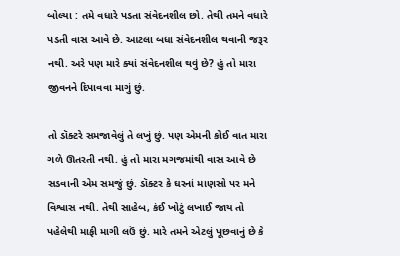બોલ્યા : તમે વધારે પડતા સંવેદનશીલ છો. તેથી તમને વધારે પડતી વાસ આવે છે. આટલા બધા સંવેદનશીલ થવાની જરૂર નથી. અરે પણ મારે ક્યાં સંવેદનશીલ થવું છે? હું તો મારા જીવનને દિપાવવા માગું છું.

તો ડૉક્ટરે સમજાવેલું તે લખું છું. પણ એમની કોઈ વાત મારા ગળે ઊતરતી નથી. હું તો મારા મગજમાંથી વાસ આવે છે સડવાની એમ સમજું છું. ડૉક્ટર કે ઘરનાં માણસો પર મને વિશ્વાસ નથી. તેથી સાહેબ, કંઈ ખોટું લખાઈ જાય તો પહેલેથી માફી માગી લઉં છું. મારે તમને એટલું પૂછવાનું છે કે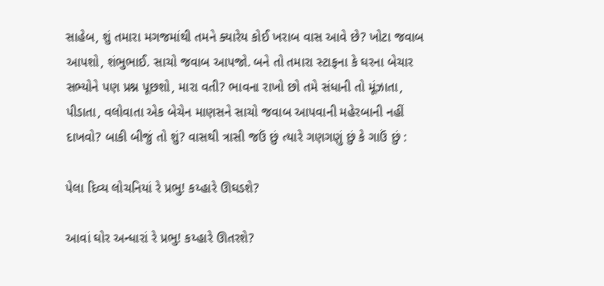સાહેબ, શું તમારા મગજમાંથી તમને ક્યારેય કોઈ ખરાબ વાસ આવે છે? ખોટા જવાબ આપશો, શંભુભાઈ. સાચો જવાબ આપજો. બને તો તમારા સ્ટાફના કે ઘરના બેચાર સભ્યોને પણ પ્રશ્ન પૂછશો, મારા વતી? ભાવના રાખો છો તમે સંધાની તો મૂંઝાતા, પીડાતા, વલોવાતા એક બેચેન માણસને સાચો જવાબ આપવાની મહેરબાની નહીં દાખવો? બાકી બીજું તો શું? વાસથી ત્રાસી જઉં છું ત્યારે ગણગણું છું કે ગાઉં છું :

પેલા દિવ્ય લોચનિયાં રે પ્રભુ! કય્હારે ઊઘડશે?

આવાં ઘોર અન્ધારાં રે પ્રભુ! કય્હારે ઊતરશે?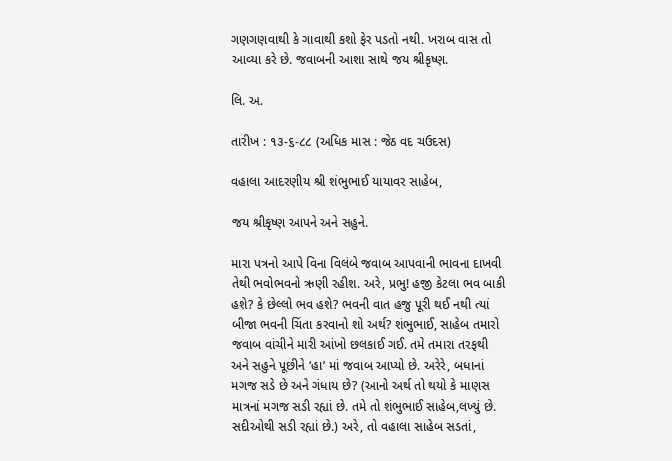ગણગણવાથી કે ગાવાથી કશો ફેર પડતો નથી. ખરાબ વાસ તો આવ્યા કરે છે. જવાબની આશા સાથે જય શ્રીકૃષ્ણ.

લિ. અ.

તારીખ : ૧૩-૬-૮૮ (અધિક માસ : જેઠ વદ ચઉદસ)

વહાલા આદરણીય શ્રી શંભુભાઈ યાયાવર સાહેબ,

જય શ્રીકૃષ્ણ આપને અને સહુને.

મારા પત્રનો આપે વિના વિલંબે જવાબ આપવાની ભાવના દાખવી તેથી ભવોભવનો ઋણી રહીશ. અરે, પ્રભુ! હજી કેટલા ભવ બાકી હશે? કે છેલ્લો ભવ હશે? ભવની વાત હજુ પૂરી થઈ નથી ત્યાં બીજા ભવની ચિંતા કરવાનો શો અર્થ? શંભુભાઈ, સાહેબ તમારો જવાબ વાંચીને મારી આંખો છલકાઈ ગઈ. તમે તમારા તરફથી અને સહુને પૂછીને ‘હા’ માં જવાબ આપ્યો છે. અરેરે, બધાનાં મગજ સડે છે અને ગંધાય છે? (આનો અર્થ તો થયો કે માણસ માત્રનાં મગજ સડી રહ્યાં છે. તમે તો શંભુભાઈ સાહેબ,લખ્યું છે. સદીઓથી સડી રહ્યાં છે.) અરે, તો વહાલા સાહેબ સડતાં,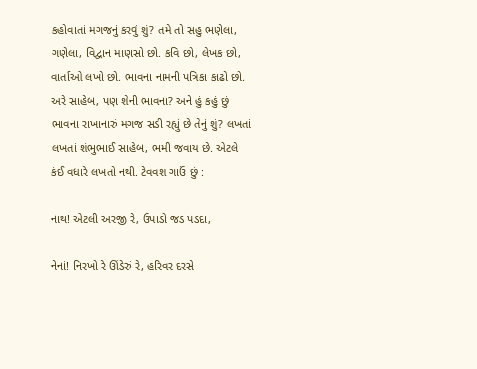કહોવાતાં મગજનું કરવું શું? તમે તો સહુ ભણેલા, ગણેલા, વિદ્વાન માણસો છો. કવિ છો, લેખક છો, વાર્તાઓ લખો છો. ભાવના નામની પત્રિકા કાઢો છો. અરે સાહેબ, પણ શેની ભાવના? અને હું કહું છું ભાવના રાખાનારું મગજ સડી રહ્યું છે તેનું શું? લખતાં લખતાં શંભુભાઈ સાહેબ, ભમી જવાય છે. એટલે કંઈ વધારે લખતો નથી. ટેવવશ ગાઉં છું :

નાથ! એટલી અરજી રે, ઉપાડો જડ પડદા,

નેનાં! નિરખો રે ઊંડેરું રે, હરિવર દરસે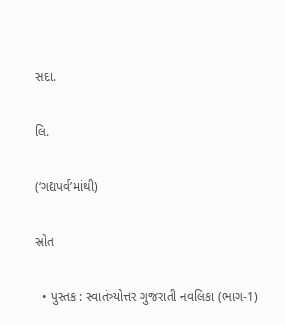સદા.

લિ.

(‘ગદ્યપર્વ’માંથી)

સ્રોત

  • પુસ્તક : સ્વાતંત્ર્યોત્તર ગુજરાતી નવલિકા (ભાગ-1)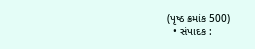(પૃષ્ઠ ક્રમાંક 500)
  • સંપાદક :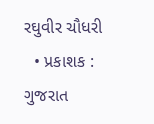રઘુવીર ચૌધરી
  • પ્રકાશક : ગુજરાત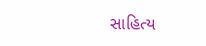સાહિત્ય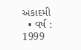અકાદમી
  • વર્ષ : 1999